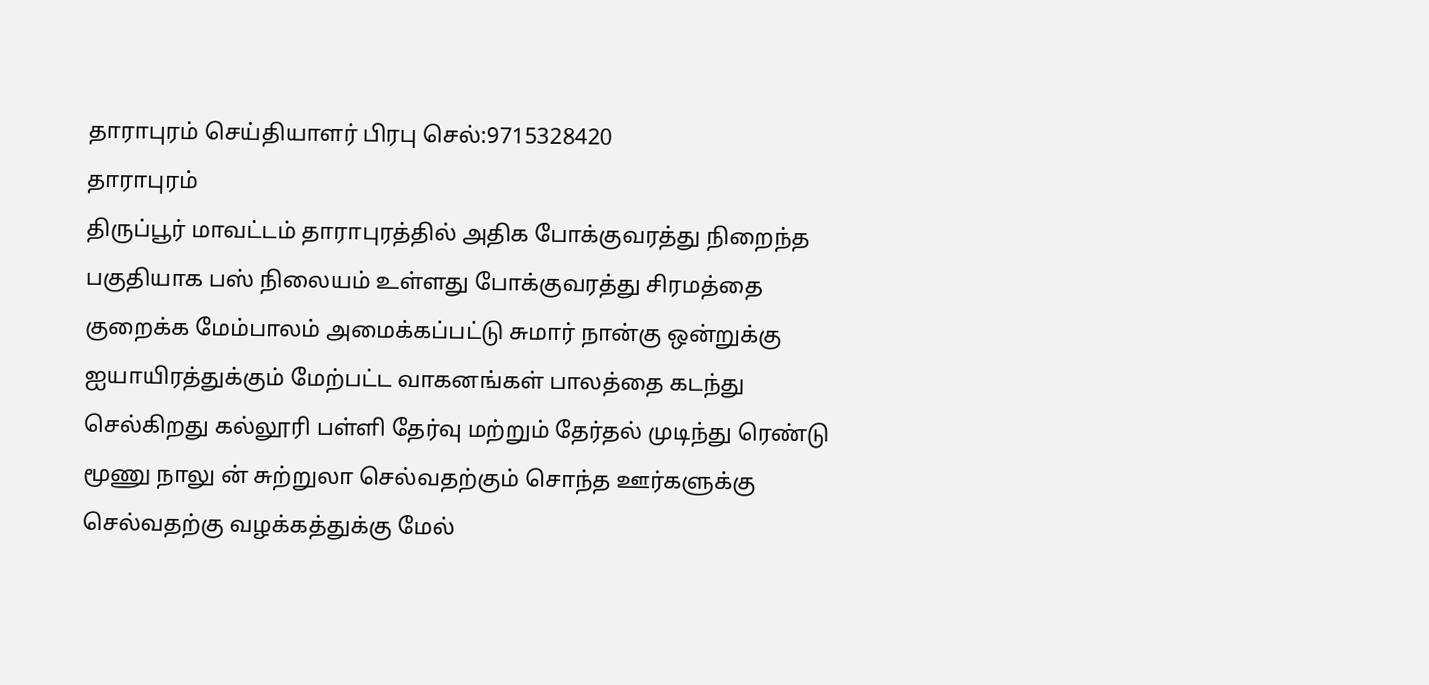தாராபுரம் செய்தியாளர் பிரபு செல்:9715328420
தாராபுரம்
திருப்பூர் மாவட்டம் தாராபுரத்தில் அதிக போக்குவரத்து நிறைந்த பகுதியாக பஸ் நிலையம் உள்ளது போக்குவரத்து சிரமத்தை குறைக்க மேம்பாலம் அமைக்கப்பட்டு சுமார் நான்கு ஒன்றுக்கு ஐயாயிரத்துக்கும் மேற்பட்ட வாகனங்கள் பாலத்தை கடந்து செல்கிறது கல்லூரி பள்ளி தேர்வு மற்றும் தேர்தல் முடிந்து ரெண்டு மூணு நாலு ன் சுற்றுலா செல்வதற்கும் சொந்த ஊர்களுக்கு செல்வதற்கு வழக்கத்துக்கு மேல்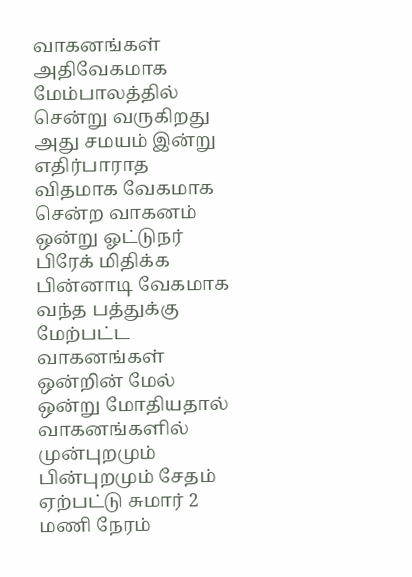வாகனங்கள் அதிவேகமாக மேம்பாலத்தில் சென்று வருகிறது அது சமயம் இன்று எதிர்பாராத விதமாக வேகமாக சென்ற வாகனம் ஒன்று ஓட்டுநர் பிரேக் மிதிக்க பின்னாடி வேகமாக வந்த பத்துக்கு மேற்பட்ட வாகனங்கள் ஒன்றின் மேல் ஒன்று மோதியதால் வாகனங்களில் முன்புறமும் பின்புறமும் சேதம் ஏற்பட்டு சுமார் 2 மணி நேரம்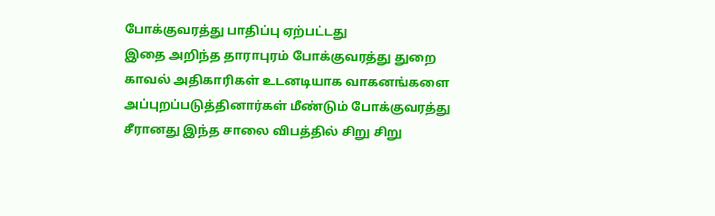போக்குவரத்து பாதிப்பு ஏற்பட்டது
இதை அறிந்த தாராபுரம் போக்குவரத்து துறை காவல் அதிகாரிகள் உடனடியாக வாகனங்களை அப்புறப்படுத்தினார்கள் மீண்டும் போக்குவரத்து சீரானது இந்த சாலை விபத்தில் சிறு சிறு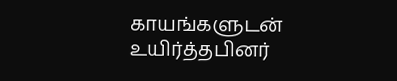காயங்களுடன் உயிர்த்தபினர்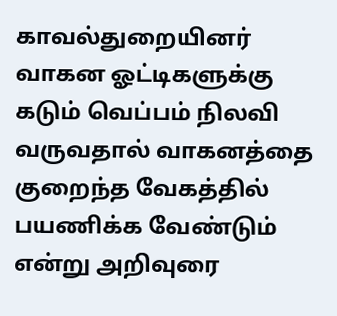காவல்துறையினர் வாகன ஓட்டிகளுக்கு கடும் வெப்பம் நிலவி வருவதால் வாகனத்தை குறைந்த வேகத்தில் பயணிக்க வேண்டும் என்று அறிவுரை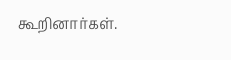கூறினார்கள்.